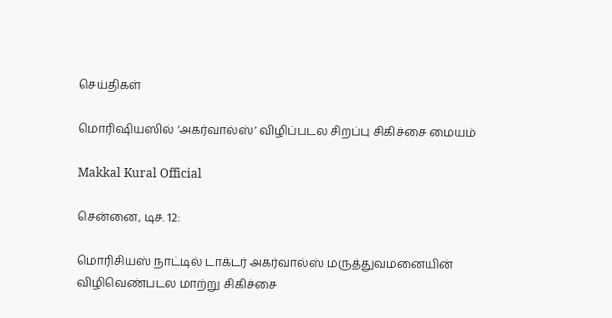செய்திகள்

மொரிஷியஸில் ‘அகர்வால்ஸ்’ விழிப்படல சிறப்பு சிகிச்சை மையம்

Makkal Kural Official

சென்னை, டிச. 12:

மொரிசியஸ் நாட்டில் டாக்டர் அகர்வால்ஸ் மருத்துவமனையின் விழிவெண்படல மாற்று சிகிச்சை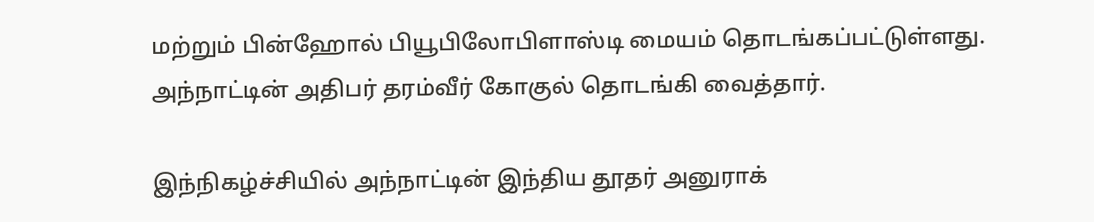மற்றும் பின்ஹோல் பியூபிலோபிளாஸ்டி மையம் தொடங்கப்பட்டுள்ளது. அந்நாட்டின் அதிபர் தரம்வீர் கோகுல் தொடங்கி வைத்தார்.

இந்நிகழ்ச்சியில் அந்நாட்டின் இந்திய தூதர் அனுராக்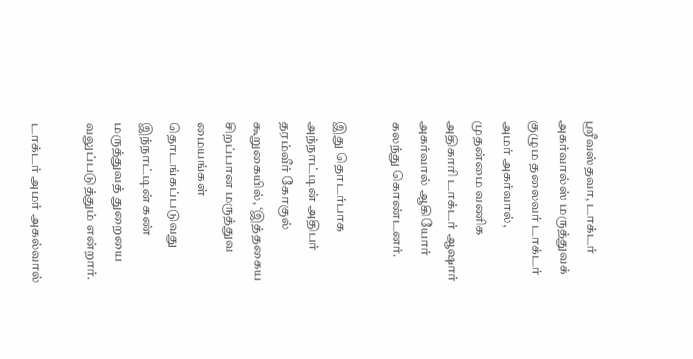ஸ்ரீவஸ்தவா, டாக்டர் அகர்வால்ஸ் மருத்துவக் குழும தலைவர் டாக்டர் அமர் அகர்வால், முதன்மை வணிக அதிகாரி டாக்டர் ஆஷார் அகர்வால் ஆகியோர் கலந்து கொண்டனர்.

இது தொடர்பாக அந்நாட்டின் அதிபர் தரம்வீர் கோகுல் கூறுகையில், ‘இத்தகைய சிறப்பான மருத்துவ மையங்கள் தொடங்கப்படுவது இந்நாட்டின் கண் மருத்துவத் துறையை வலுப்படுத்தும் என்றார்.

டாக்டர் அமர் அகல்வால்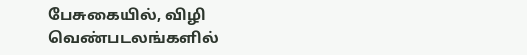பேசுகையில், விழி வெண்படலங்களில்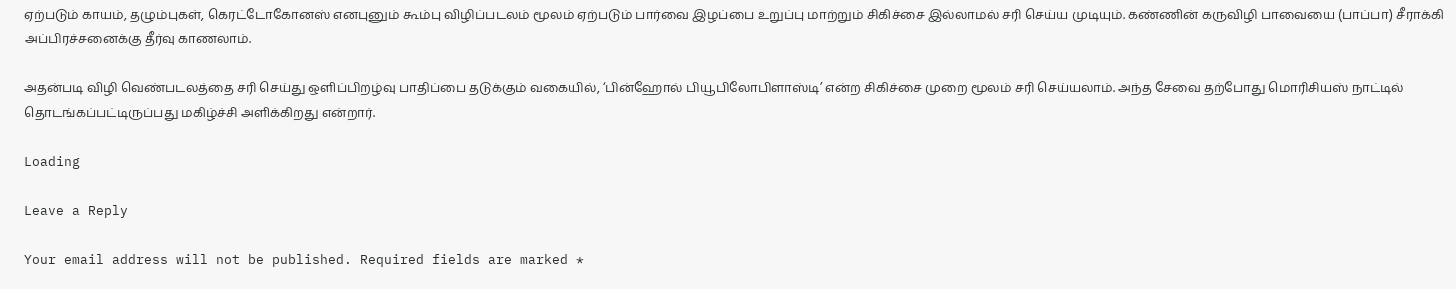ஏற்படும் காயம், தழும்புகள், கெரட்டோகோனஸ் எனபுனும் கூம்பு விழிப்படலம் மூலம் ஏற்படும் பார்வை இழப்பை உறுப்பு மாற்றும் சிகிச்சை இல்லாமல் சரி செய்ய முடியும். கண்ணின் கருவிழி பாவையை (பாப்பா) சீராக்கி அப்பிரச்சனைக்கு தீர்வு காணலாம்.

அதன்படி விழி வெண்படலத்தை சரி செய்து ஒளிப்பிறழ்வு பாதிப்பை தடுக்கும் வகையில், ‘பின்ஹோல் பியூபிலோபிளாஸ்டி’ என்ற சிகிச்சை முறை மூலம் சரி செய்யலாம். அந்த சேவை தற்போது மொரிசியஸ் நாட்டில் தொடங்கப்பட்டிருப்பது மகிழ்ச்சி அளிக்கிறது என்றார்.

Loading

Leave a Reply

Your email address will not be published. Required fields are marked *